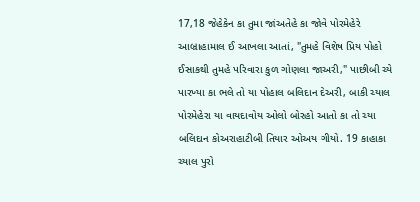17,18 જેહેકેન કા તુમા જાંઅતેહે કા જોવે પોરમેહેરે આબ્રાહામાલ ઈ આખલા આતાં, "તુમહે વિશેષ પ્રિય પોહો ઈસાકથી તુમહે પરિવારા કુળ ગોણલા જાઅરી," પાછીબી ચ્યે પારખ્યા કા ભલે તો યા પોહાલ બલિદાન દેઅરી, બાકી ચ્યાલ પોરમેહેરા યા વાયદાવોય ઓલો બોરહો આતો કા તો ચ્યા બલિદાન કોઅરાહાટીબી તિયાર ઓઅય ગીયો. 19 કાહાકા ચ્યાલ પુરો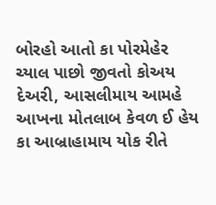બોરહો આતો કા પોરમેહેર ચ્યાલ પાછો જીવતો કોઅય દેઅરી, આસલીમાય આમહે આખના મોતલાબ કેવળ ઈ હેય કા આબ્રાહામાય યોક રીતે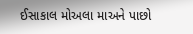ઈસાકાલ મોઅલા માઅને પાછો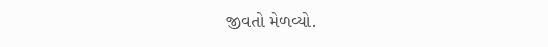જીવતો મેળવ્યો.